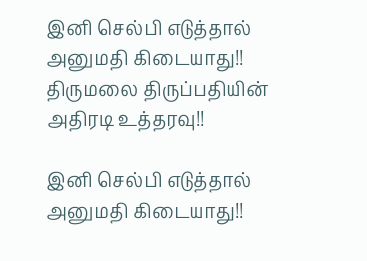இனி செல்பி எடுத்தால் அனுமதி கிடையாது!! திருமலை திருப்பதியின் அதிரடி உத்தரவு!!

இனி செல்பி எடுத்தால் அனுமதி கிடையாது!!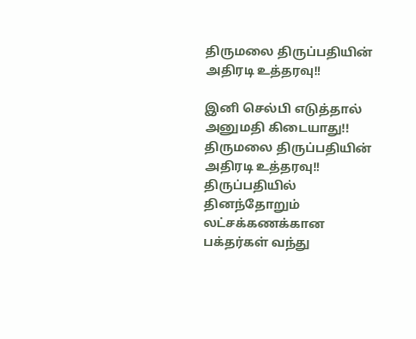திருமலை திருப்பதியின் அதிரடி உத்தரவு!!

இனி செல்பி எடுத்தால் அனுமதி கிடையாது!! திருமலை திருப்பதியின் அதிரடி உத்தரவு!! திருப்பதியில் தினந்தோறும் லட்சக்கணக்கான பக்தர்கள் வந்து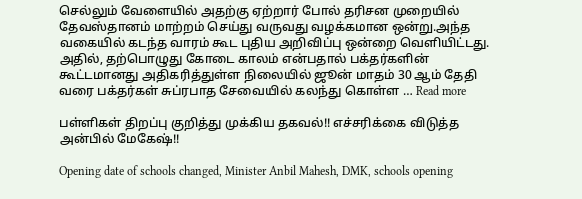செல்லும் வேளையில் அதற்கு ஏற்றார் போல் தரிசன முறையில் தேவஸ்தானம் மாற்றம் செய்து வருவது வழக்கமான ஒன்று.அந்த வகையில் கடந்த வாரம் கூட புதிய அறிவிப்பு ஒன்றை வெளியிட்டது. அதில், தற்பொழுது கோடை காலம் என்பதால் பக்தர்களின் கூட்டமானது அதிகரித்துள்ள நிலையில் ஜூன் மாதம் 30 ஆம் தேதி வரை பக்தர்கள் சுப்ரபாத சேவையில் கலந்து கொள்ள … Read more

பள்ளிகள் திறப்பு குறித்து முக்கிய தகவல்!! எச்சரிக்கை விடுத்த அன்பில் மேகேஷ்!!

Opening date of schools changed, Minister Anbil Mahesh, DMK, schools opening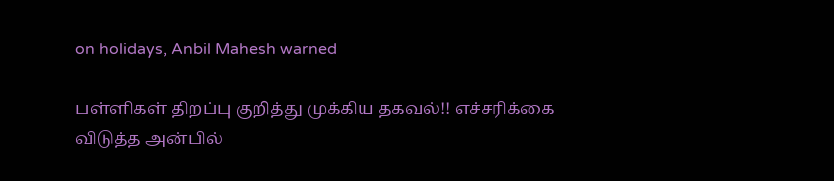on holidays, Anbil Mahesh warned

பள்ளிகள் திறப்பு குறித்து முக்கிய தகவல்!! எச்சரிக்கை விடுத்த அன்பில்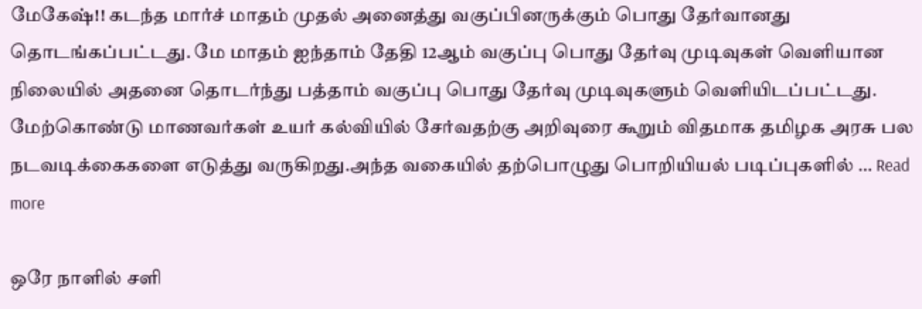மேகேஷ்!! கடந்த மார்ச் மாதம் முதல் அனைத்து வகுப்பினருக்கும் பொது தேர்வானது தொடங்கப்பட்டது. மே மாதம் ஐந்தாம் தேதி 12ஆம் வகுப்பு பொது தேர்வு முடிவுகள் வெளியான நிலையில் அதனை தொடர்ந்து பத்தாம் வகுப்பு பொது தேர்வு முடிவுகளும் வெளியிடப்பட்டது. மேற்கொண்டு மாணவர்கள் உயர் கல்வியில் சேர்வதற்கு அறிவுரை கூறும் விதமாக தமிழக அரசு பல நடவடிக்கைகளை எடுத்து வருகிறது.அந்த வகையில் தற்பொழுது பொறியியல் படிப்புகளில் … Read more

ஒரே நாளில் சளி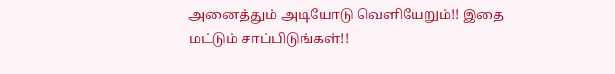அனைத்தும் அடியோடு வெளியேறும்!! இதை மட்டும் சாப்பிடுங்கள்!!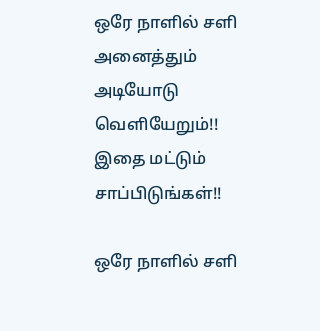ஒரே நாளில் சளி அனைத்தும் அடியோடு வெளியேறும்!! இதை மட்டும் சாப்பிடுங்கள்!!

ஒரே நாளில் சளி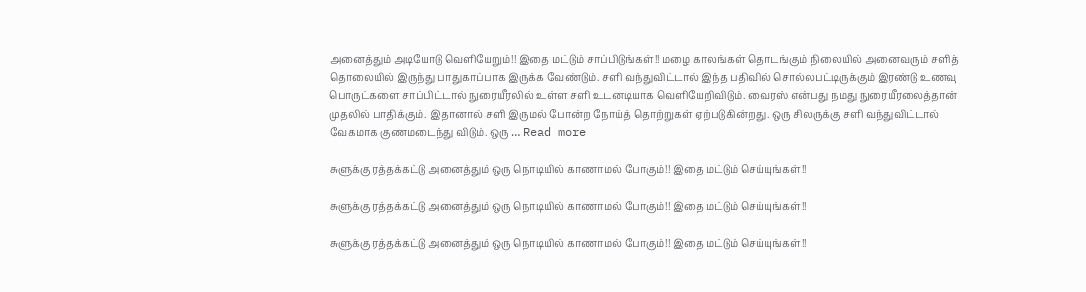அனைத்தும் அடியோடு வெளியேறும்!! இதை மட்டும் சாப்பிடுங்கள்!! மழை காலங்கள் தொடங்கும் நிலையில் அனைவரும் சளித் தொலையில் இருந்து பாதுகாப்பாக இருக்க வேண்டும். சளி வந்துவிட்டால் இந்த பதிவில் சொல்லபட்டிருக்கும் இரண்டு உணவு பொருட்களை சாப்பிட்டால் நுரையீரலில் உள்ள சளி உடனடியாக வெளியேறிவிடும். வைரஸ் என்பது நமது நுரையீரலைத்தான் முதலில் பாதிக்கும். இதானால் சளி இருமல் போன்ற நோய்த் தொற்றுகள் ஏற்படுகின்றது. ஒரு சிலருக்கு சளி வந்துவிட்டால் வேகமாக குணமடைந்து விடும். ஒரு … Read more

சுளுக்கு ரத்தக்கட்டு அனைத்தும் ஒரு நொடியில் காணாமல் போகும்!! இதை மட்டும் செய்யுங்கள்!!

சுளுக்கு ரத்தக்கட்டு அனைத்தும் ஒரு நொடியில் காணாமல் போகும்!! இதை மட்டும் செய்யுங்கள்!!

சுளுக்கு ரத்தக்கட்டு அனைத்தும் ஒரு நொடியில் காணாமல் போகும்!! இதை மட்டும் செய்யுங்கள்!!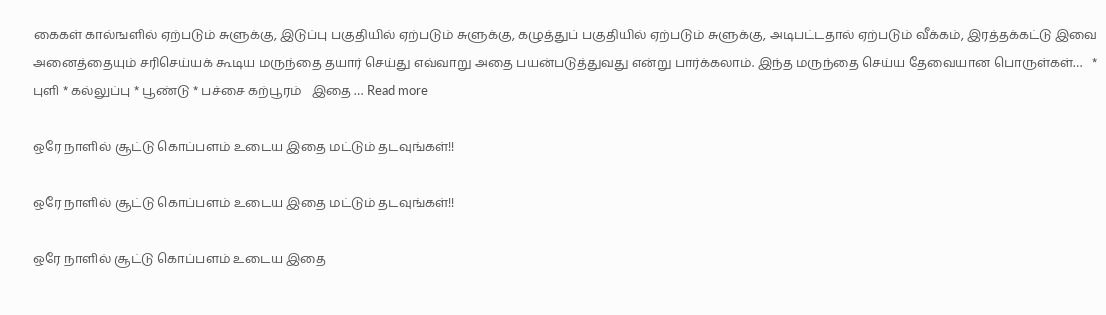கைகள் கால்ஙளில் ஏற்படும் சுளுக்கு, இடுப்பு பகுதியில் ஏற்படும் சுளுக்கு, கழுத்துப் பகுதியில் ஏற்படும் சுளுக்கு, அடிபட்டதால் ஏற்படும் வீக்கம், இரத்தக்கட்டு இவை அனைத்தையும் சரிசெய்யக் கூடிய மருந்தை தயார் செய்து எவ்வாறு அதை பயன்படுத்துவது என்று பார்க்கலாம். இந்த மருந்தை செய்ய தேவையான பொருள்கள்…   * புளி * கல்லுப்பு * பூண்டு * பச்சை கற்பூரம்   இதை … Read more

ஒரே நாளில் சூட்டு கொப்பளம் உடைய இதை மட்டும் தடவுங்கள்!!

ஒரே நாளில் சூட்டு கொப்பளம் உடைய இதை மட்டும் தடவுங்கள்!!

ஒரே நாளில் சூட்டு கொப்பளம் உடைய இதை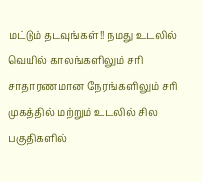மட்டும் தடவுங்கள்!! நமது உடலில் வெயில் காலங்களிலும் சரி சாதாரணமான நேரங்களிலும் சரி முகத்தில் மற்றும் உடலில் சில பகுதிகளில்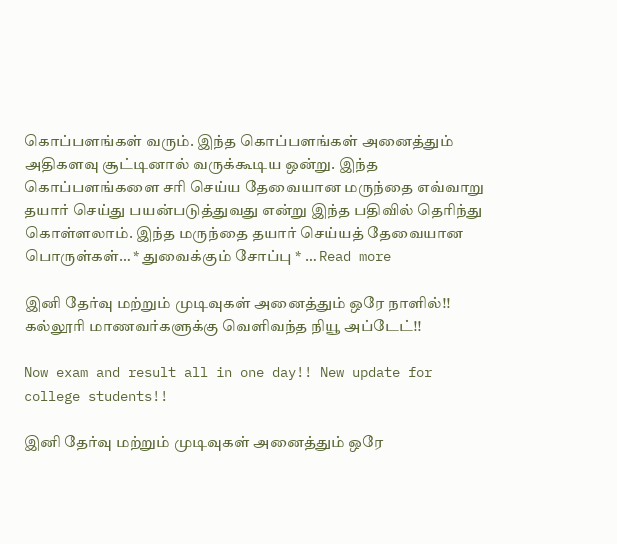கொப்பளங்கள் வரும். இந்த கொப்பளங்கள் அனைத்தும் அதிகளவு சூட்டினால் வருக்கூடிய ஒன்று. இந்த கொப்பளங்களை சரி செய்ய தேவையான மருந்தை எவ்வாறு தயார் செய்து பயன்படுத்துவது என்று இந்த பதிவில் தெரிந்து கொள்ளலாம். இந்த மருந்தை தயார் செய்யத் தேவையான பொருள்கள்… * துவைக்கும் சோப்பு * … Read more

இனி தேர்வு மற்றும் முடிவுகள் அனைத்தும் ஒரே நாளில்!! கல்லூரி மாணவர்களுக்கு வெளிவந்த நியூ அப்டேட்!!

Now exam and result all in one day!! New update for college students!!

இனி தேர்வு மற்றும் முடிவுகள் அனைத்தும் ஒரே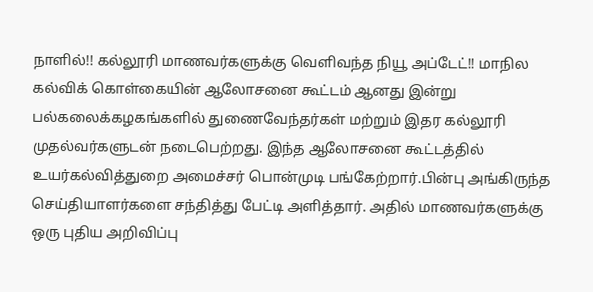நாளில்!! கல்லூரி மாணவர்களுக்கு வெளிவந்த நியூ அப்டேட்!! மாநில கல்விக் கொள்கையின் ஆலோசனை கூட்டம் ஆனது இன்று பல்கலைக்கழகங்களில் துணைவேந்தர்கள் மற்றும் இதர கல்லூரி முதல்வர்களுடன் நடைபெற்றது. இந்த ஆலோசனை கூட்டத்தில் உயர்கல்வித்துறை அமைச்சர் பொன்முடி பங்கேற்றார்.பின்பு அங்கிருந்த செய்தியாளர்களை சந்தித்து பேட்டி அளித்தார். அதில் மாணவர்களுக்கு ஒரு புதிய அறிவிப்பு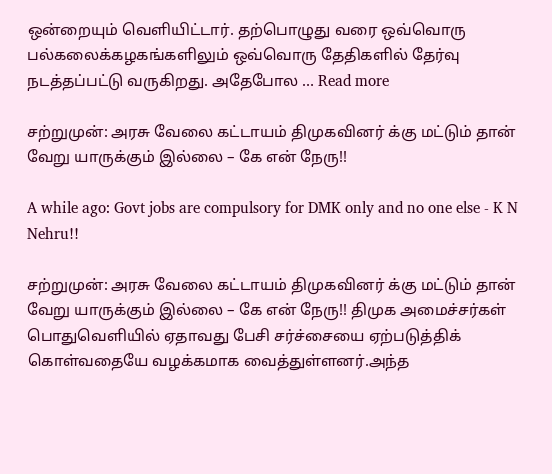ஒன்றையும் வெளியிட்டார். தற்பொழுது வரை ஒவ்வொரு பல்கலைக்கழகங்களிலும் ஒவ்வொரு தேதிகளில் தேர்வு நடத்தப்பட்டு வருகிறது. அதேபோல … Read more

சற்றுமுன்: அரசு வேலை கட்டாயம் திமுகவினர் க்கு மட்டும் தான் வேறு யாருக்கும் இல்லை – கே என் நேரு!!

A while ago: Govt jobs are compulsory for DMK only and no one else - K N Nehru!!

சற்றுமுன்: அரசு வேலை கட்டாயம் திமுகவினர் க்கு மட்டும் தான் வேறு யாருக்கும் இல்லை – கே என் நேரு!! திமுக அமைச்சர்கள் பொதுவெளியில் ஏதாவது பேசி சர்ச்சையை ஏற்படுத்திக் கொள்வதையே வழக்கமாக வைத்துள்ளனர்.அந்த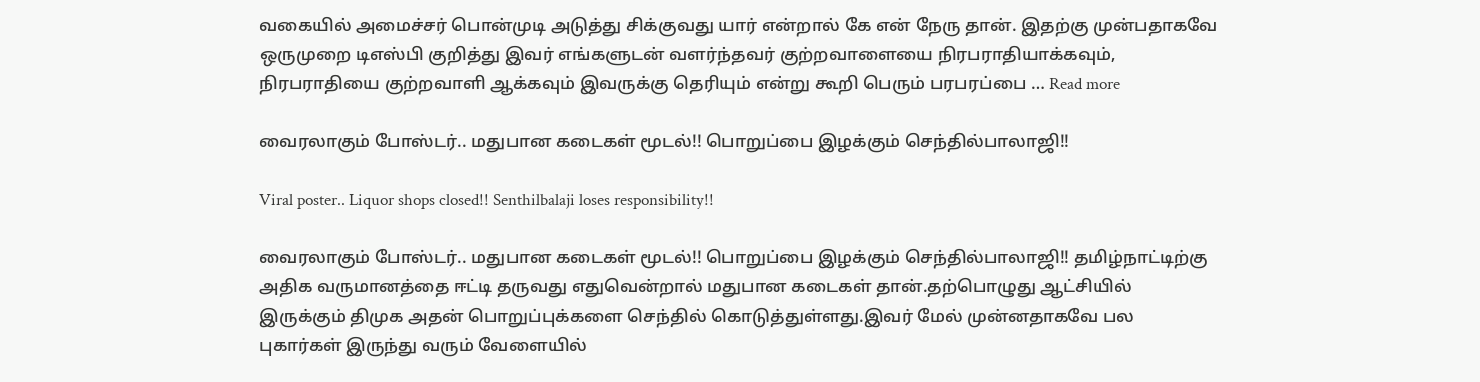வகையில் அமைச்சர் பொன்முடி அடுத்து சிக்குவது யார் என்றால் கே என் நேரு தான். இதற்கு முன்பதாகவே ஒருமுறை டிஎஸ்பி குறித்து இவர் எங்களுடன் வளர்ந்தவர் குற்றவாளையை நிரபராதியாக்கவும், நிரபராதியை குற்றவாளி ஆக்கவும் இவருக்கு தெரியும் என்று கூறி பெரும் பரபரப்பை … Read more

வைரலாகும் போஸ்டர்.. மதுபான கடைகள் மூடல்!! பொறுப்பை இழக்கும் செந்தில்பாலாஜி!!

Viral poster.. Liquor shops closed!! Senthilbalaji loses responsibility!!

வைரலாகும் போஸ்டர்.. மதுபான கடைகள் மூடல்!! பொறுப்பை இழக்கும் செந்தில்பாலாஜி!! தமிழ்நாட்டிற்கு அதிக வருமானத்தை ஈட்டி தருவது எதுவென்றால் மதுபான கடைகள் தான்.தற்பொழுது ஆட்சியில் இருக்கும் திமுக அதன் பொறுப்புக்களை செந்தில் கொடுத்துள்ளது.இவர் மேல் முன்னதாகவே பல புகார்கள் இருந்து வரும் வேளையில்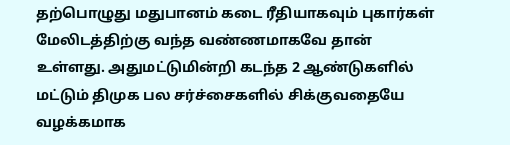தற்பொழுது மதுபானம் கடை ரீதியாகவும் புகார்கள் மேலிடத்திற்கு வந்த வண்ணமாகவே தான் உள்ளது. அதுமட்டுமின்றி கடந்த 2 ஆண்டுகளில் மட்டும் திமுக பல சர்ச்சைகளில் சிக்குவதையே வழக்கமாக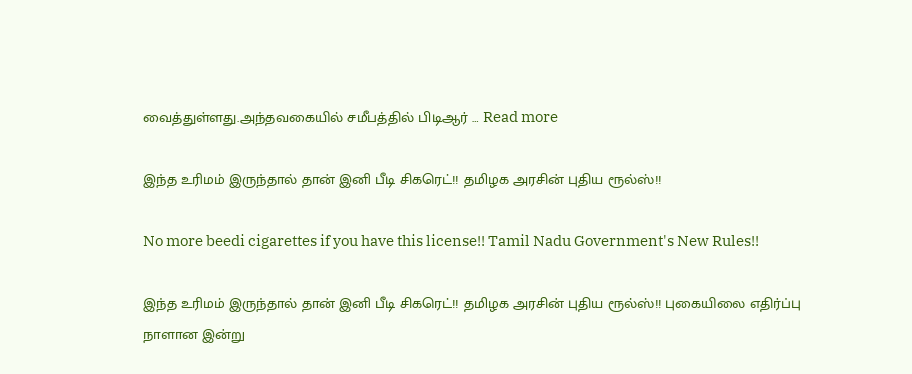வைத்துள்ளது.அந்தவகையில் சமீபத்தில் பிடிஆர் … Read more

இந்த உரிமம் இருந்தால் தான் இனி பீடி சிகரெட்!! தமிழக அரசின் புதிய ரூல்ஸ்!!

No more beedi cigarettes if you have this license!! Tamil Nadu Government's New Rules!!

இந்த உரிமம் இருந்தால் தான் இனி பீடி சிகரெட்!! தமிழக அரசின் புதிய ரூல்ஸ்!! புகையிலை எதிர்ப்பு நாளான இன்று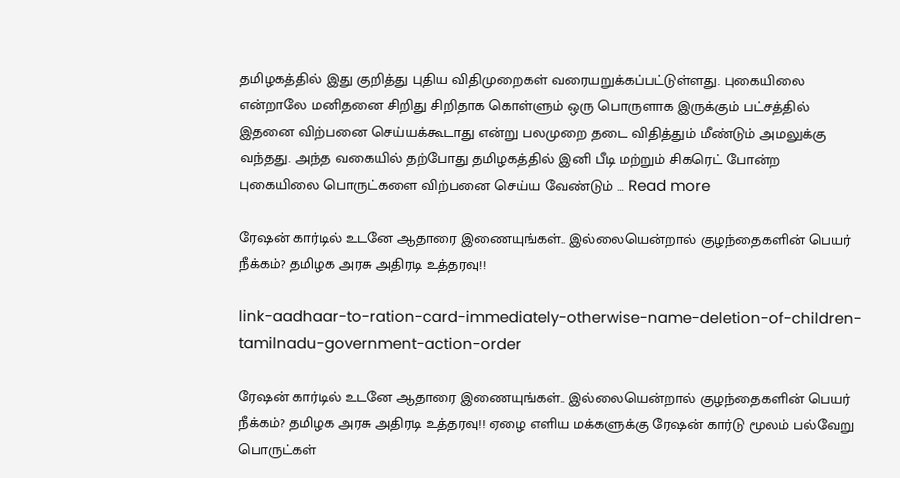தமிழகத்தில் இது குறித்து புதிய விதிமுறைகள் வரையறுக்கப்பட்டுள்ளது. புகையிலை என்றாலே மனிதனை சிறிது சிறிதாக கொள்ளும் ஒரு பொருளாக இருக்கும் பட்சத்தில் இதனை விற்பனை செய்யக்கூடாது என்று பலமுறை தடை விதித்தும் மீண்டும் அமலுக்கு வந்தது. அந்த வகையில் தற்போது தமிழகத்தில் இனி பீடி மற்றும் சிகரெட் போன்ற புகையிலை பொருட்களை விற்பனை செய்ய வேண்டும் … Read more

ரேஷன் கார்டில் உடனே ஆதாரை இணையுங்கள்.. இல்லையென்றால் குழந்தைகளின் பெயர் நீக்கம்? தமிழக அரசு அதிரடி உத்தரவு!!

link-aadhaar-to-ration-card-immediately-otherwise-name-deletion-of-children-tamilnadu-government-action-order

ரேஷன் கார்டில் உடனே ஆதாரை இணையுங்கள்.. இல்லையென்றால் குழந்தைகளின் பெயர் நீக்கம்? தமிழக அரசு அதிரடி உத்தரவு!! ஏழை எளிய மக்களுக்கு ரேஷன் கார்டு மூலம் பல்வேறு பொருட்கள்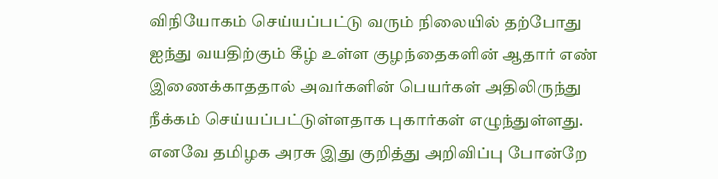விநியோகம் செய்யப்பட்டு வரும் நிலையில் தற்போது ஐந்து வயதிற்கும் கீழ் உள்ள குழந்தைகளின் ஆதார் எண் இணைக்காததால் அவர்களின் பெயர்கள் அதிலிருந்து நீக்கம் செய்யப்பட்டுள்ளதாக புகார்கள் எழுந்துள்ளது. எனவே தமிழக அரசு இது குறித்து அறிவிப்பு போன்றே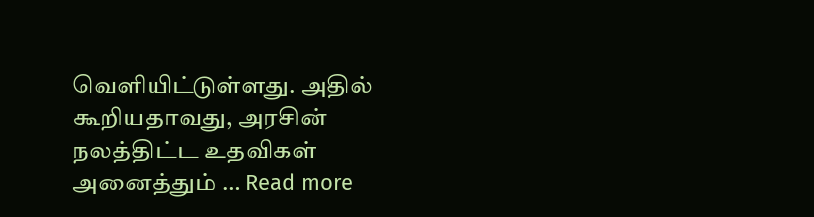வெளியிட்டுள்ளது. அதில் கூறியதாவது, அரசின் நலத்திட்ட உதவிகள் அனைத்தும் … Read more